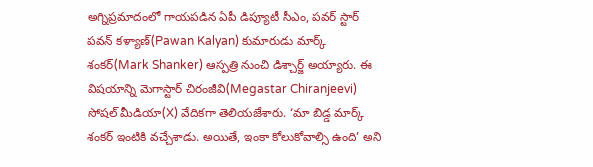అగ్నిప్రమాదంలో గాయపడిన ఏపీ డిప్యూటీ సీఎం, పవర్ స్టార్ పవన్ కళ్యాణ్(Pawan Kalyan) కుమారుడు మార్క్ శంకర్(Mark Shanker) ఆస్పత్రి నుంచి డిశ్చార్జ్ అయ్యారు. ఈ విషయాన్ని మెగాస్టార్ చిరంజీవి(Megastar Chiranjeevi) సోషల్ మీడియా(X) వేదికగా తెలియజేశారు. ‘మా బిడ్డ మార్క్ శంకర్ ఇంటికి వచ్చేశాడు. అయితే, ఇంకా కోలుకోవాల్సి ఉంది’ అని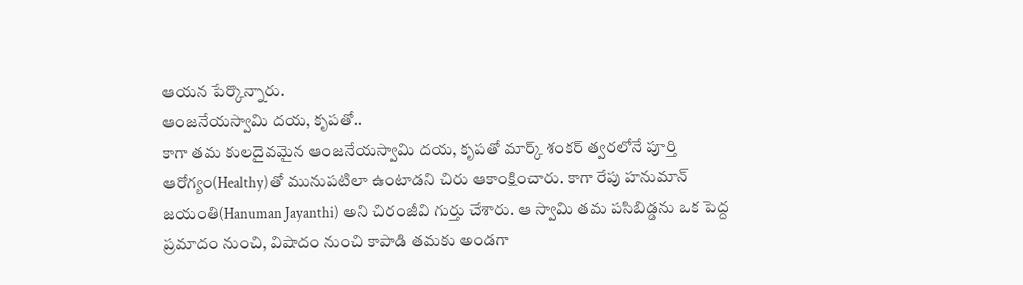ఆయన పేర్కొన్నారు.
ఆంజనేయస్వామి దయ, కృపతో..
కాగా తమ కులదైవమైన ఆంజనేయస్వామి దయ, కృపతో మార్క్ శంకర్ త్వరలోనే పూర్తి ఆరోగ్యం(Healthy)తో మునుపటిలా ఉంటాడని చిరు ఆకాంక్షించారు. కాగా రేపు హనుమాన్ జయంతి(Hanuman Jayanthi) అని చిరంజీవి గుర్తు చేశారు. ఆ స్వామి తమ పసిబిడ్డను ఒక పెద్ద ప్రమాదం నుంచి, విషాదం నుంచి కాపాడి తమకు అండగా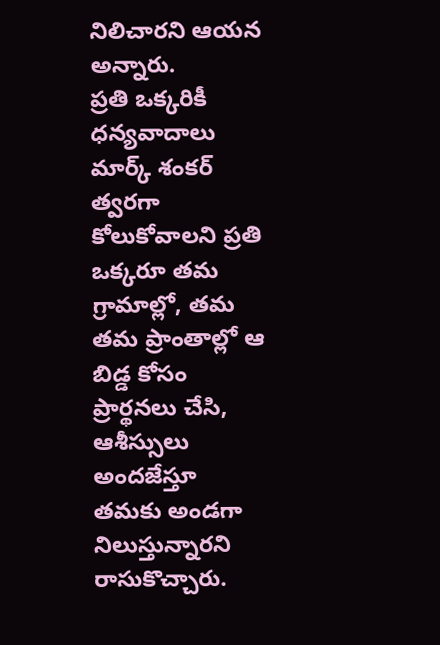నిలిచారని ఆయన అన్నారు.
ప్రతి ఒక్కరికీ ధన్యవాదాలు
మార్క్ శంకర్ త్వరగా కోలుకోవాలని ప్రతి ఒక్కరూ తమ గ్రామాల్లో, తమ తమ ప్రాంతాల్లో ఆ బిడ్డ కోసం ప్రార్థనలు చేసి, ఆశీస్సులు అందజేస్తూ తమకు అండగా నిలుస్తున్నారని రాసుకొచ్చారు.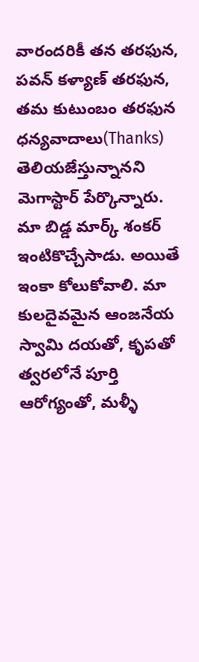వారందరికీ తన తరఫున, పవన్ కళ్యాణ్ తరఫున, తమ కుటుంబం తరఫున ధన్యవాదాలు(Thanks) తెలియజేస్తున్నానని మెగాస్టార్ పేర్కొన్నారు.
మా బిడ్డ మార్క్ శంకర్ ఇంటికొచ్చేసాడు. అయితే ఇంకా కోలుకోవాలి. మా కులదైవమైన ఆంజనేయ స్వామి దయతో, కృపతో త్వరలోనే పూర్తి ఆరోగ్యంతో, మళ్ళీ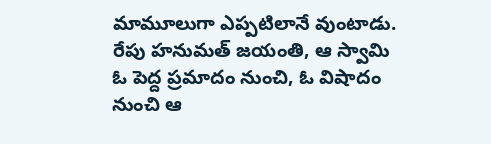మామూలుగా ఎప్పటిలానే వుంటాడు.
రేపు హనుమత్ జయంతి, ఆ స్వామి ఓ పెద్ద ప్రమాదం నుంచి, ఓ విషాదం నుంచి ఆ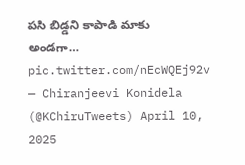పసి బిడ్డని కాపాడి మాకు అండగా… pic.twitter.com/nEcWQEj92v
— Chiranjeevi Konidela (@KChiruTweets) April 10, 2025